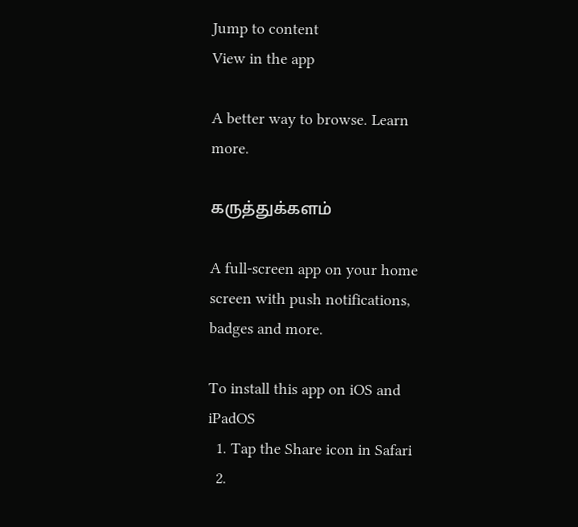Jump to content
View in the app

A better way to browse. Learn more.

கருத்துக்களம்

A full-screen app on your home screen with push notifications, badges and more.

To install this app on iOS and iPadOS
  1. Tap the Share icon in Safari
  2.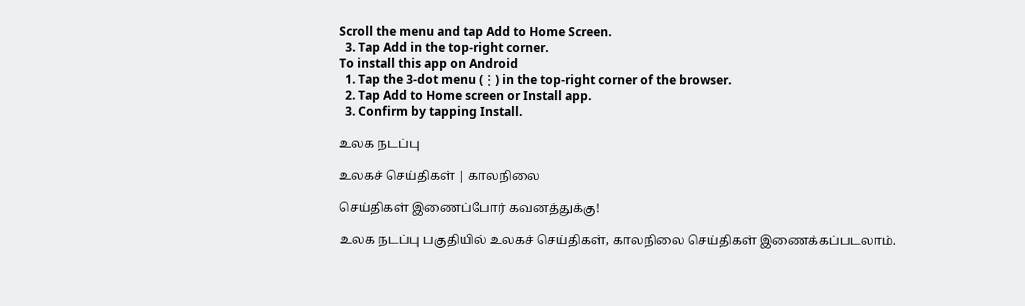Scroll the menu and tap Add to Home Screen.
  3. Tap Add in the top-right corner.
To install this app on Android
  1. Tap the 3-dot menu (⋮) in the top-right corner of the browser.
  2. Tap Add to Home screen or Install app.
  3. Confirm by tapping Install.

உலக நடப்பு

உலகச் செய்திகள் | காலநிலை

செய்திகள் இணைப்போர் கவனத்துக்கு!

உலக நடப்பு பகுதியில் உலகச் செய்திகள், காலநிலை செய்திகள் இணைக்கப்படலாம்.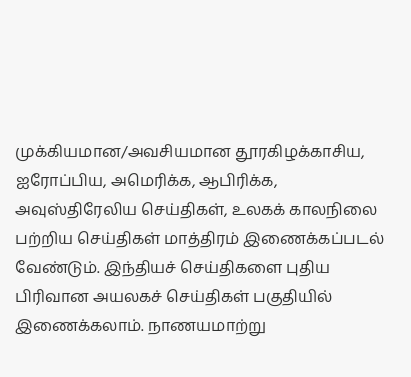முக்கியமான/அவசியமான தூரகிழக்காசிய, ஐரோப்பிய, அமெரிக்க, ஆபிரிக்க, அவுஸ்திரேலிய செய்திகள், உலகக் காலநிலை பற்றிய செய்திகள் மாத்திரம் இணைக்கப்படல் வேண்டும். இந்தியச் செய்திகளை புதிய பிரிவான அயலகச் செய்திகள் பகுதியில் இணைக்கலாம். நாணயமாற்று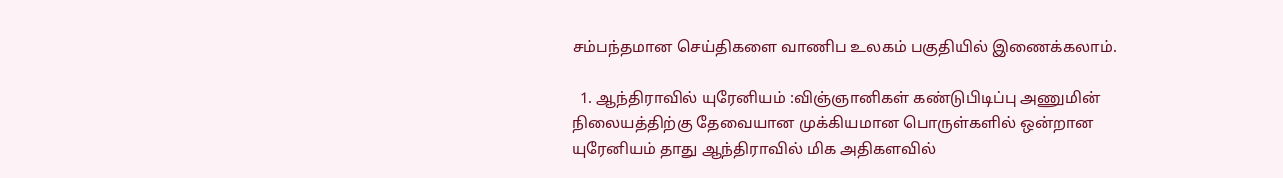சம்பந்தமான செய்திகளை வாணிப உலகம் பகுதியில் இணைக்கலாம்.

  1. ஆந்திராவில் யுரேனியம் :விஞ்ஞானிகள் கண்டுபிடிப்பு அணுமின் நிலையத்திற்கு தேவையான முக்கியமான பொருள்களில் ஒன்றான யுரேனியம் தாது ஆந்திராவில் மிக அதிகளவில்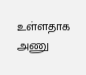உள்ளதாக அணு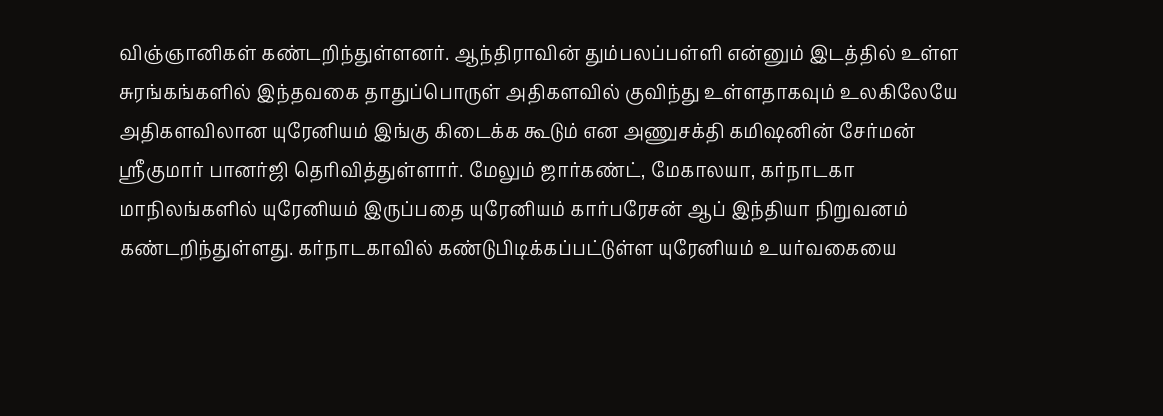விஞ்ஞானிகள் கண்டறிந்துள்ளனர். ஆந்திராவின் தும்பலப்பள்ளி என்னும் இடத்தில் உள்ள சுரங்கங்களில் இந்தவகை தாதுப்பொருள் அதிகளவில் குவிந்து உள்ளதாகவும் உலகிலேயே அதிகளவிலான யுரேனியம் இங்கு கிடைக்க கூடும் என அணுசக்தி கமிஷனின் சேர்மன் ஸ்ரீகுமார் பானர்ஜி தெரிவித்துள்ளார். மேலும் ஜார்கண்ட், மேகாலயா, கர்நாடகா மாநிலங்களில் யுரேனியம் இருப்பதை யுரேனியம் கார்பரேசன் ஆப் இந்தியா நிறுவனம் கண்டறிந்துள்ளது. கர்நாடகாவில் கண்டுபிடிக்கப்பட்டுள்ள யுரேனியம் உயர்வகையை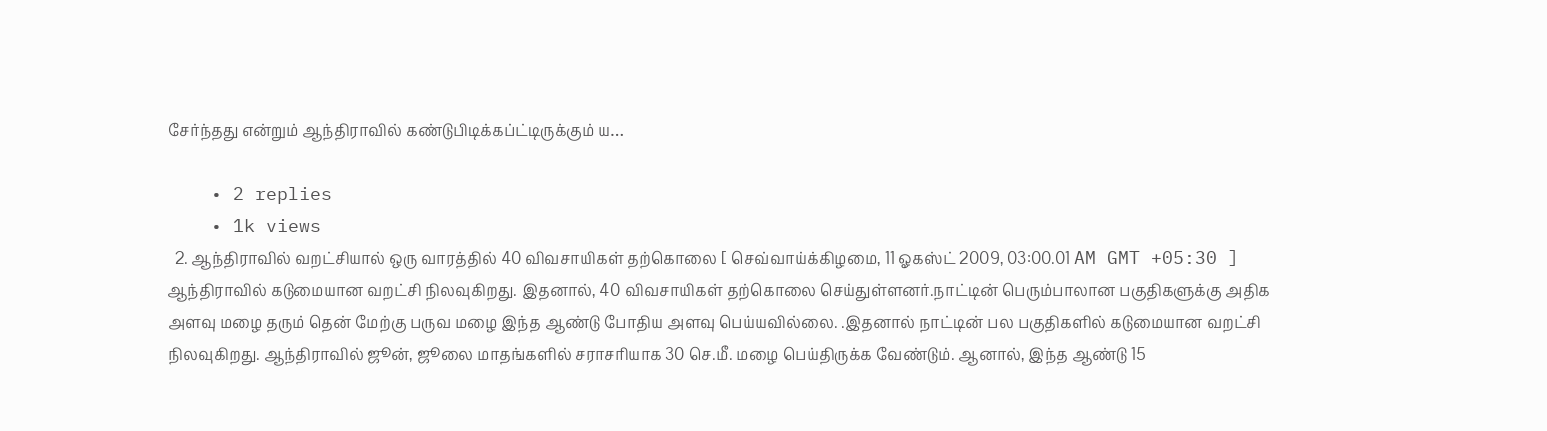சேர்ந்தது என்றும் ஆந்திராவில் கண்டுபிடிக்கப்ட்டிருக்கும் ய…

    • 2 replies
    • 1k views
  2. ஆந்திராவில் வறட்சியால் ஒரு வாரத்தில் 40 விவசாயிகள் தற்கொலை [ செவ்வாய்க்கிழமை, 11 ஓகஸ்ட் 2009, 03:00.01 AM GMT +05:30 ] ஆந்திராவில் கடுமையான வறட்சி நிலவுகிறது. இதனால், 40 விவசாயிகள் தற்கொலை செய்துள்ளனர்.நாட்டின் பெரும்பாலான பகுதிகளுக்கு அதிக அளவு மழை தரும் தென் மேற்கு பருவ மழை இந்த ஆண்டு போதிய அளவு பெய்யவில்லை. .இதனால் நாட்டின் பல பகுதிகளில் கடுமையான வறட்சி நிலவுகிறது. ஆந்திராவில் ஜூன், ஜூலை மாதங்களில் சராசரியாக 30 செ.மீ. மழை பெய்திருக்க வேண்டும். ஆனால், இந்த ஆண்டு 15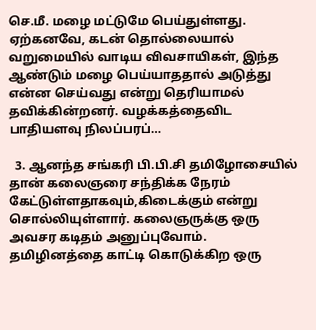செ.மீ. மழை மட்டுமே பெய்துள்ளது. ஏற்கனவே, கடன் தொல்லையால் வறுமையில் வாடிய விவசாயிகள், இந்த ஆண்டும் மழை பெய்யாததால் அடுத்து என்ன செய்வது என்று தெரியாமல் தவிக்கின்றனர். வழக்கத்தைவிட பாதியளவு நிலப்பரப்…

  3. ஆனந்த சங்கரி பி.பி.சி தமிழோசையில் தான் கலைஞரை சந்திக்க நேரம் கேட்டுள்ளதாகவும்,கிடைக்கும் என்று சொல்லியுள்ளார். கலைஞருக்கு ஒரு அவசர கடிதம் அனுப்புவோம். தமிழினத்தை காட்டி கொடுக்கிற ஒரு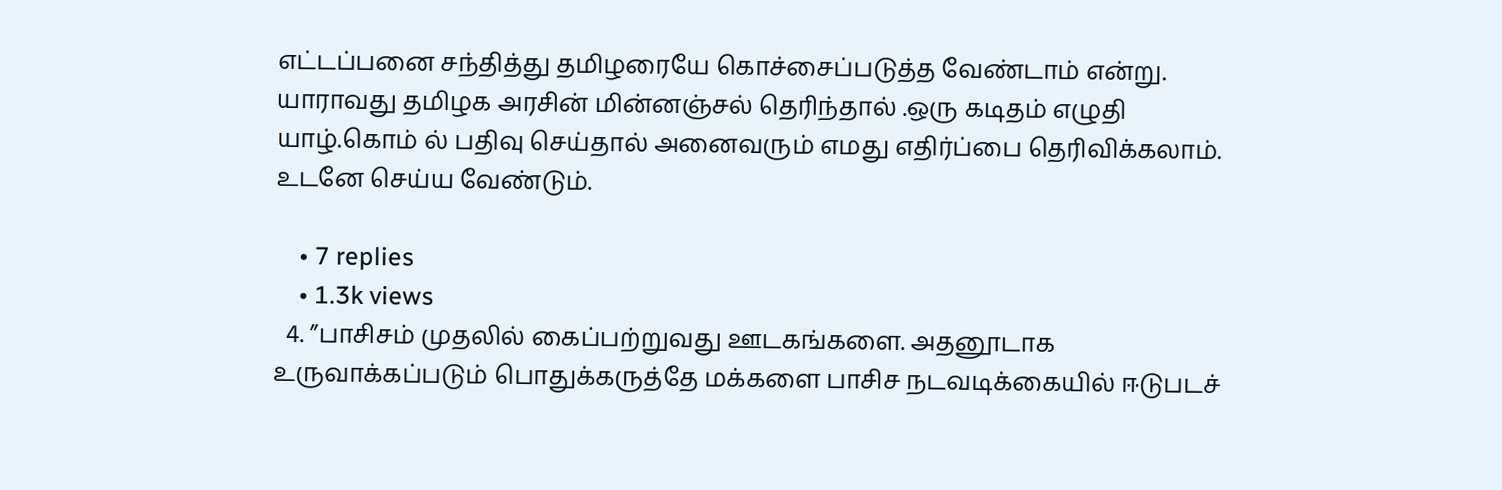எட்டப்பனை சந்தித்து தமிழரையே கொச்சைப்படுத்த வேண்டாம் என்று. யாராவது தமிழக அரசின் மின்னஞ்சல் தெரிந்தால் .ஒரு கடிதம் எழுதி யாழ்.கொம் ல் பதிவு செய்தால் அனைவரும் எமது எதிர்ப்பை தெரிவிக்கலாம். உடனே செய்ய வேண்டும்.

    • 7 replies
    • 1.3k views
  4. ”பாசிசம் முதலில் கைப்பற்றுவது ஊடகங்களை. அதனூடாக உருவாக்கப்படும் பொதுக்கருத்தே மக்களை பாசிச நடவடிக்கையில் ஈடுபடச்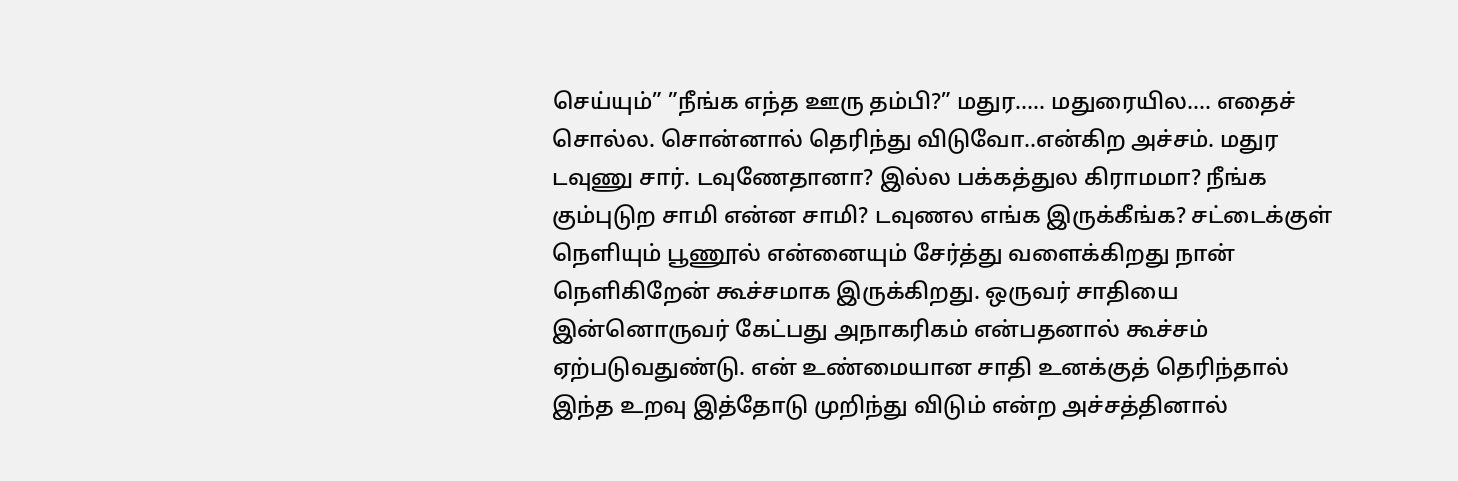செய்யும்” ”நீங்க எந்த ஊரு தம்பி?” மதுர….. மதுரையில…. எதைச் சொல்ல. சொன்னால் தெரிந்து விடுவோ..என்கிற அச்சம். மதுர டவுணு சார். டவுணேதானா? இல்ல பக்கத்துல கிராமமா? நீங்க கும்புடுற சாமி என்ன சாமி? டவுணல எங்க இருக்கீங்க? சட்டைக்குள் நெளியும் பூணூல் என்னையும் சேர்த்து வளைக்கிறது நான் நெளிகிறேன் கூச்சமாக இருக்கிறது. ஒருவர் சாதியை இன்னொருவர் கேட்பது அநாகரிகம் என்பதனால் கூச்சம் ஏற்படுவதுண்டு. என் உண்மையான சாதி உனக்குத் தெரிந்தால் இந்த உறவு இத்தோடு முறிந்து விடும் என்ற அச்சத்தினால்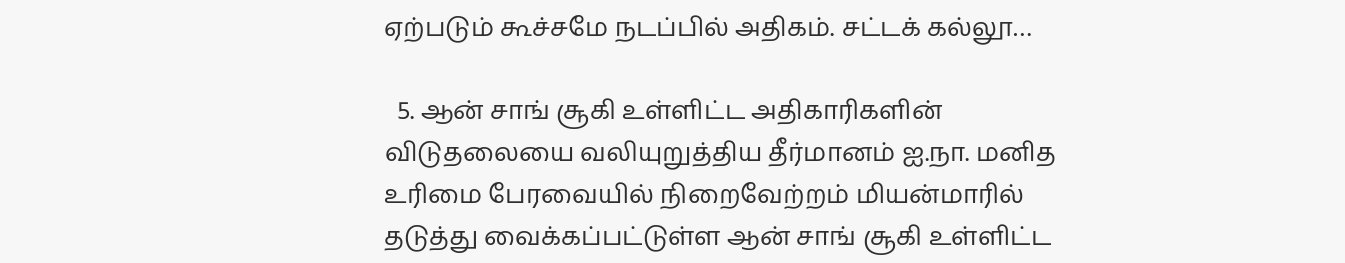ஏற்படும் கூச்சமே நடப்பில் அதிகம். சட்டக் கல்லூ…

  5. ஆன் சாங் சூகி உள்ளிட்ட அதிகாரிகளின் விடுதலையை வலியுறுத்திய தீர்மானம் ஐ.நா. மனித உரிமை பேரவையில் நிறைவேற்றம் மியன்மாரில் தடுத்து வைக்கப்பட்டுள்ள ஆன் சாங் சூகி உள்ளிட்ட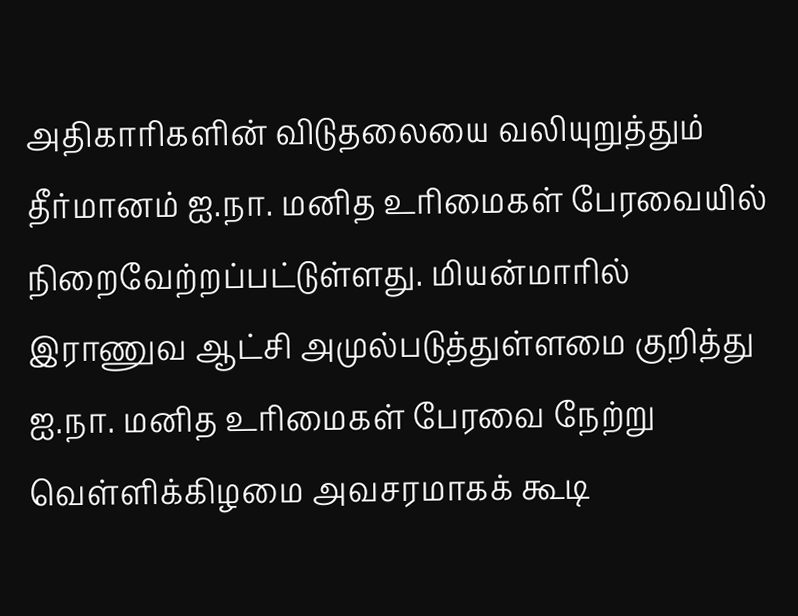அதிகாரிகளின் விடுதலையை வலியுறுத்தும் தீர்மானம் ஐ.நா. மனித உரிமைகள் பேரவையில் நிறைவேற்றப்பட்டுள்ளது. மியன்மாரில் இராணுவ ஆட்சி அமுல்படுத்துள்ளமை குறித்து ஐ.நா. மனித உரிமைகள் பேரவை நேற்று வெள்ளிக்கிழமை அவசரமாகக் கூடி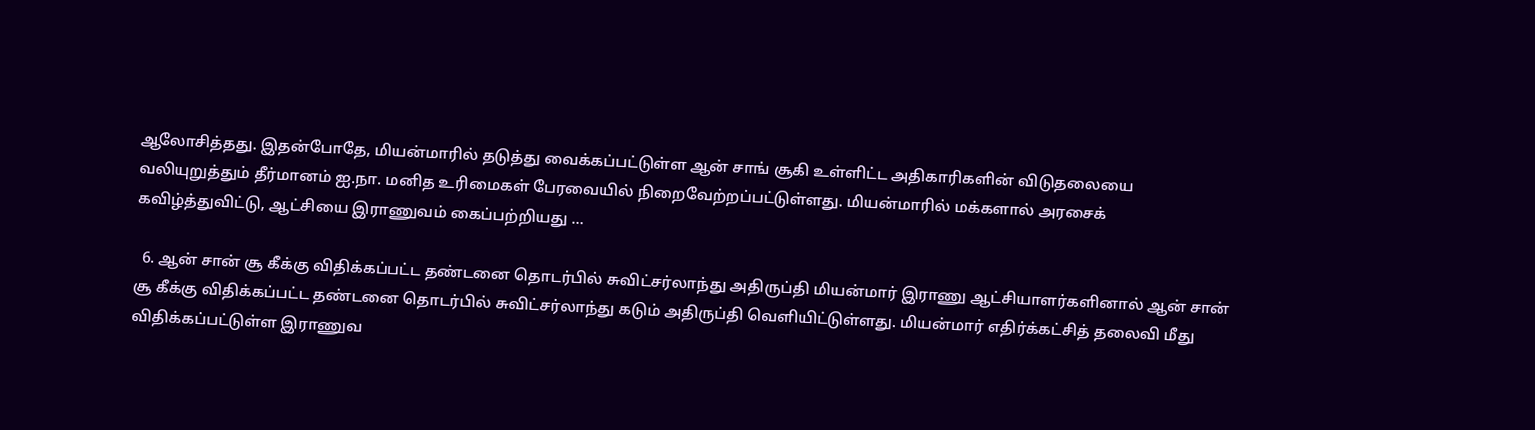ஆலோசித்தது. இதன்போதே, மியன்மாரில் தடுத்து வைக்கப்பட்டுள்ள ஆன் சாங் சூகி உள்ளிட்ட அதிகாரிகளின் விடுதலையை வலியுறுத்தும் தீர்மானம் ஐ.நா. மனித உரிமைகள் பேரவையில் நிறைவேற்றப்பட்டுள்ளது. மியன்மாரில் மக்களால் அரசைக் கவிழ்த்துவிட்டு, ஆட்சியை இராணுவம் கைப்பற்றியது …

  6. ஆன் சான் சூ கீக்கு விதிக்கப்பட்ட தண்டனை தொடர்பில் சுவிட்சர்லாந்து அதிருப்தி மியன்மார் இராணு ஆட்சியாளர்களினால் ஆன் சான் சூ கீக்கு விதிக்கப்பட்ட தண்டனை தொடர்பில் சுவிட்சர்லாந்து கடும் அதிருப்தி வெளியிட்டுள்ளது. மியன்மார் எதிர்க்கட்சித் தலைவி மீது விதிக்கப்பட்டுள்ள இராணுவ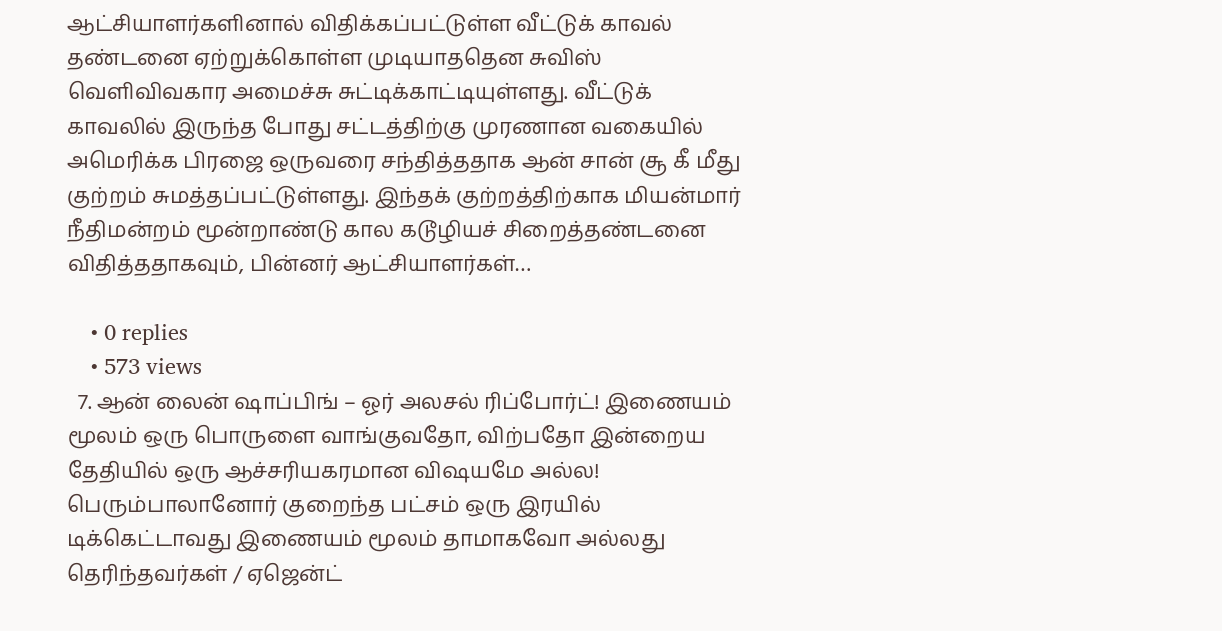ஆட்சியாளர்களினால் விதிக்கப்பட்டுள்ள வீட்டுக் காவல் தண்டனை ஏற்றுக்கொள்ள முடியாததென சுவிஸ் வெளிவிவகார அமைச்சு சுட்டிக்காட்டியுள்ளது. வீட்டுக் காவலில் இருந்த போது சட்டத்திற்கு முரணான வகையில் அமெரிக்க பிரஜை ஒருவரை சந்தித்ததாக ஆன் சான் சூ கீ மீது குற்றம் சுமத்தப்பட்டுள்ளது. இந்தக் குற்றத்திற்காக மியன்மார் நீதிமன்றம் மூன்றாண்டு கால கடூழியச் சிறைத்தண்டனை விதித்ததாகவும், பின்னர் ஆட்சியாளர்கள்…

    • 0 replies
    • 573 views
  7. ஆன் லைன் ஷாப்பிங் – ஓர் அலசல் ரிப்போர்ட்! இணையம் மூலம் ஒரு பொருளை வாங்குவதோ, விற்பதோ இன்றைய தேதியில் ஒரு ஆச்சரியகரமான விஷயமே அல்ல! பெரும்பாலானோர் குறைந்த பட்சம் ஒரு இரயில் டிக்கெட்டாவது இணையம் மூலம் தாமாகவோ அல்லது தெரிந்தவர்கள் / ஏஜென்ட்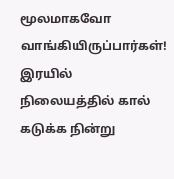மூலமாகவோ வாங்கியிருப்பார்கள்! இரயில் நிலையத்தில் கால் கடுக்க நின்று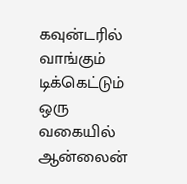கவுன்டரில் வாங்கும் டிக்கெட்டும் ஒரு வகையில் ஆன்லைன்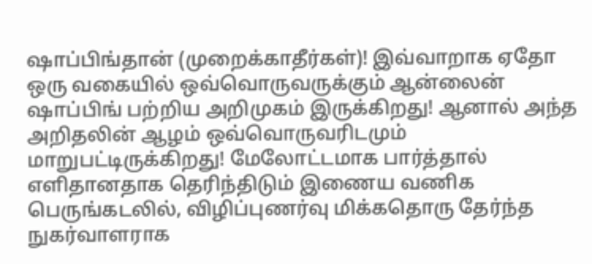ஷாப்பிங்தான் (முறைக்காதீர்கள்)! இவ்வாறாக ஏதோ ஒரு வகையில் ஒவ்வொருவருக்கும் ஆன்லைன் ஷாப்பிங் பற்றிய அறிமுகம் இருக்கிறது! ஆனால் அந்த அறிதலின் ஆழம் ஒவ்வொருவரிடமும் மாறுபட்டிருக்கிறது! மேலோட்டமாக பார்த்தால் எளிதானதாக தெரிந்திடும் இணைய வணிக பெருங்கடலில், விழிப்புணர்வு மிக்கதொரு தேர்ந்த நுகர்வாளராக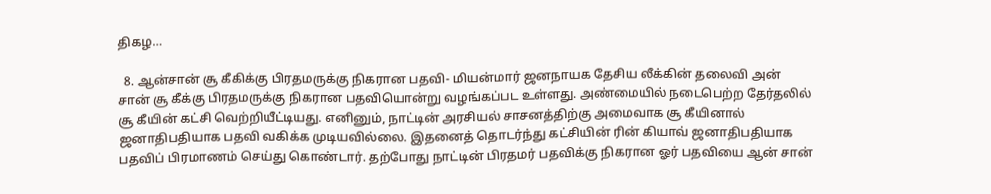திகழ…

  8. ஆன்சான் சூ கீகிக்கு பிரதமருக்கு நிகரான பதவி- மியன்மார் ஜனநாயக தேசிய லீக்கின் தலைவி அன் சான் சூ கீக்கு பிரதமருக்கு நிகரான பதவியொன்று வழங்கப்பட உள்ளது. அண்மையில் நடைபெற்ற தேர்தலில் சூ கீயின் கட்சி வெற்றியீட்டியது. எனினும், நாட்டின் அரசியல் சாசனத்திற்கு அமைவாக சூ கீயினால் ஜனாதிபதியாக பதவி வகிக்க முடியவில்லை. இதனைத் தொடர்ந்து கட்சியின் ரின் கியாவ் ஜனாதிபதியாக பதவிப் பிரமாணம் செய்து கொண்டார். தற்போது நாட்டின் பிரதமர் பதவிக்கு நிகரான ஓர் பதவியை ஆன் சான்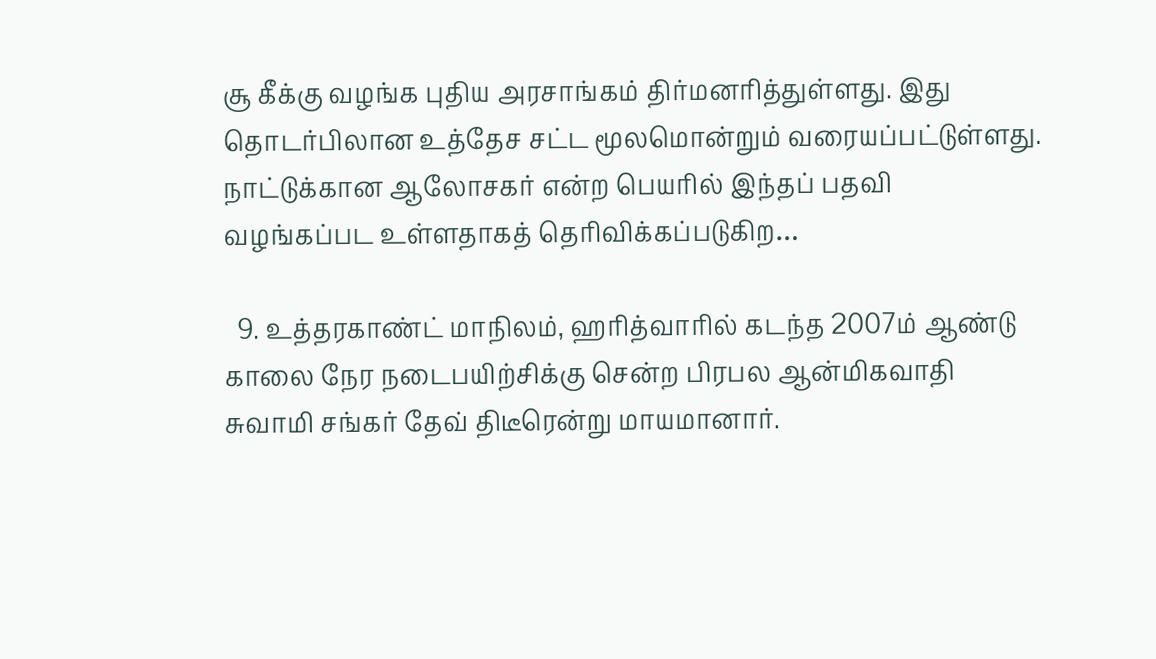சூ கீக்கு வழங்க புதிய அரசாங்கம் திர்மனரித்துள்ளது. இது தொடர்பிலான உத்தேச சட்ட மூலமொன்றும் வரையப்பட்டுள்ளது. நாட்டுக்கான ஆலோசகர் என்ற பெயரில் இந்தப் பதவி வழங்கப்பட உள்ளதாகத் தெரிவிக்கப்படுகிற…

  9. உத்தரகாண்ட் மாநிலம், ஹரித்வாரில் கடந்த 2007ம் ஆண்டு காலை நேர நடைபயிற்சிக்கு சென்ற பிரபல ஆன்மிகவாதி சுவாமி சங்கர் தேவ் திடீரென்று மாயமானார்.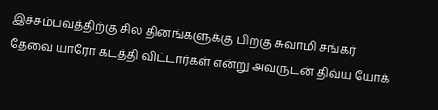இச்சம்பவத்திற்கு சில தினங்களுக்கு பிறகு சுவாமி சங்கர் தேவை யாரோ கடத்தி விட்டார்கள் என்று அவருடன் திவ்ய யோக்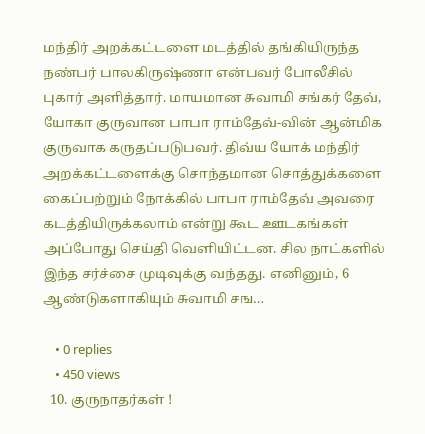மந்திர் அறக்கட்டளை மடத்தில் தங்கியிருந்த நண்பர் பாலகிருஷ்ணா என்பவர் போலீசில் புகார் அளித்தார். மாயமான சுவாமி சங்கர் தேவ், யோகா குருவான பாபா ராம்தேவ்-வின் ஆன்மிக குருவாக கருதப்படுபவர். திவ்ய யோக் மந்திர் அறக்கட்டளைக்கு சொந்தமான சொத்துக்களை கைப்பற்றும் நோக்கில் பாபா ராம்தேவ் அவரை கடத்தியிருக்கலாம் என்று கூட ஊடகங்கள் அப்போது செய்தி வெளியிட்டன. சில நாட்களில் இந்த சர்ச்சை முடிவுக்கு வந்தது. எனினும், 6 ஆண்டுகளாகியும் சுவாமி சங…

    • 0 replies
    • 450 views
  10. குருநாதர்கள் !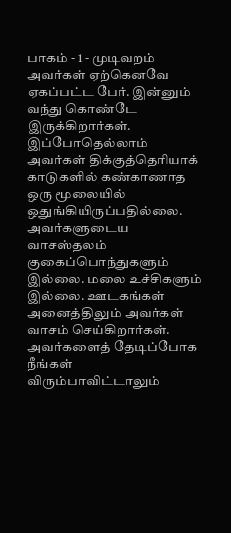பாகம் - 1 - முடிவறம் அவர்கள் ஏற்கெனவே ஏகப்பட்ட பேர். இன்னும் வந்து கொண்டே இருக்கிறார்கள். இப்போதெல்லாம் அவர்கள் திக்குத்தெரியாக் காடுகளில் கண்காணாத ஒரு மூலையில் ஒதுங்கியிருப்பதில்லை. அவர்களுடைய வாசஸ்தலம் குகைப்பொந்துகளும் இல்லை. மலை உச்சிகளும் இல்லை. ஊடகங்கள் அனைத்திலும் அவர்கள் வாசம் செய்கிறார்கள். அவர்களைத் தேடிப்போக நீங்கள் விரும்பாவிட்டாலும்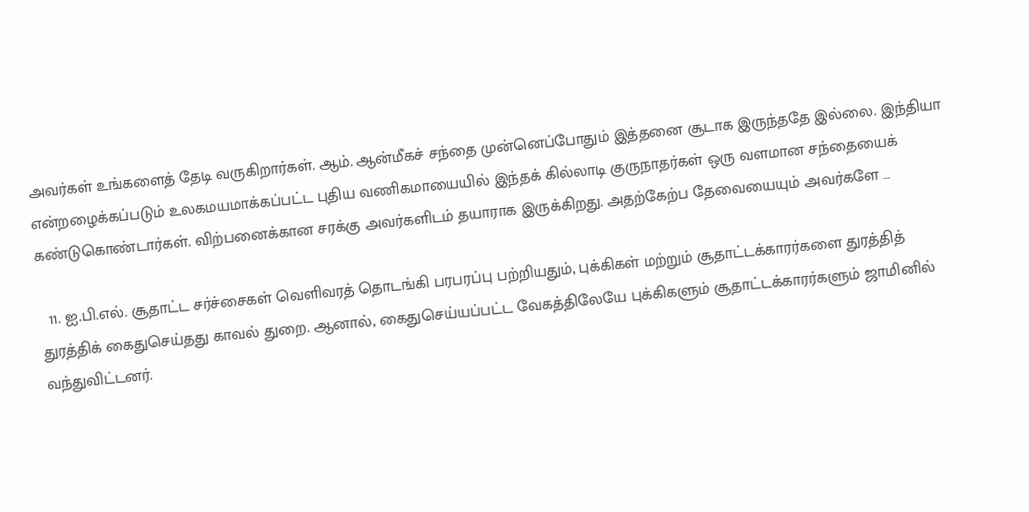அவர்கள் உங்களைத் தேடி வருகிறார்கள். ஆம். ஆன்மீகச் சந்தை முன்னெப்போதும் இத்தனை சூடாக இருந்ததே இல்லை. இந்தியா என்றழைக்கப்படும் உலகமயமாக்கப்பட்ட புதிய வணிகமாயையில் இந்தக் கில்லாடி குருநாதர்கள் ஒரு வளமான சந்தையைக் கண்டுகொண்டார்கள். விற்பனைக்கான சரக்கு அவர்களிடம் தயாராக இருக்கிறது. அதற்கேற்ப தேவையையும் அவர்களே …

  11. ஐ.பி.எல். சூதாட்ட சர்ச்சைகள் வெளிவரத் தொடங்கி பரபரப்பு பற்றியதும், புக்கிகள் மற்றும் சூதாட்டக்காரர்களை துரத்தித் துரத்திக் கைதுசெய்தது காவல் துறை. ஆனால், கைதுசெய்யப்பட்ட வேகத்திலேயே புக்கிகளும் சூதாட்டக்காரர்களும் ஜாமினில் வந்துவிட்டனர்.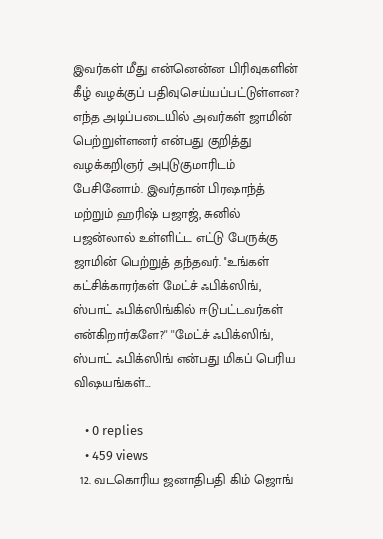இவர்கள் மீது என்னென்ன பிரிவுகளின் கீழ் வழக்குப் பதிவுசெய்யப்பட்டுள்ளன? எந்த அடிப்படையில் அவர்கள் ஜாமின் பெற்றுள்ளனர் என்பது குறித்து வழக்கறிஞர் அபுடுகுமாரிடம் பேசினோம். இவர்தான் பிரஷாந்த் மற்றும் ஹரிஷ் பஜாஜ், சுனில் பஜன்லால் உள்ளிட்ட எட்டு பேருக்கு ஜாமின் பெற்றுத் தந்தவர். ''உங்கள் கட்சிக்காரர்கள் மேட்ச் ஃபிக்ஸிங், ஸ்பாட் ஃபிக்ஸிங்கில் ஈடுபட்டவர்கள் என்கிறார்களே?'' ''மேட்ச் ஃபிக்ஸிங், ஸ்பாட் ஃபிக்ஸிங் என்பது மிகப் பெரிய விஷயங்கள்…

    • 0 replies
    • 459 views
  12. வடகொரிய ஜனாதிபதி கிம் ஜொங்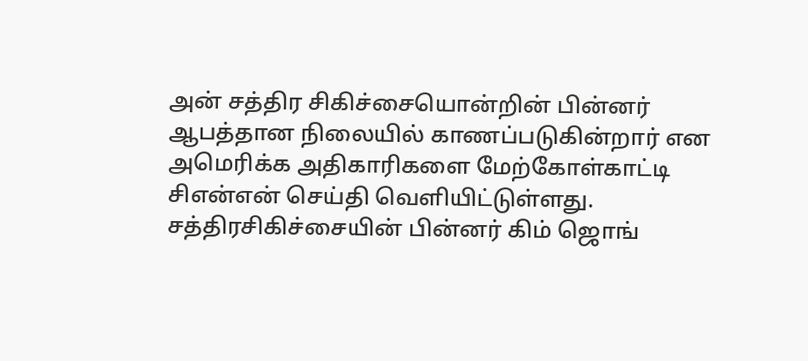அன் சத்திர சிகிச்சையொன்றின் பின்னர் ஆபத்தான நிலையில் காணப்படுகின்றார் என அமெரிக்க அதிகாரிகளை மேற்கோள்காட்டி சிஎன்என் செய்தி வெளியிட்டுள்ளது. சத்திரசிகிச்சையின் பின்னர் கிம் ஜொங்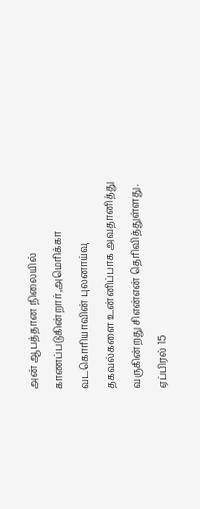அன் ஆபத்தான நிலையில் காணப்படுகின்றார்,அமெரிக்கா வடகொரியாவின் புலனாய்வு தகவல்களை உன்னிப்பாக அவதானித்து வருகின்றது சிஎன்என் தெரிவித்துள்ளது. ஏப்பிரல் 15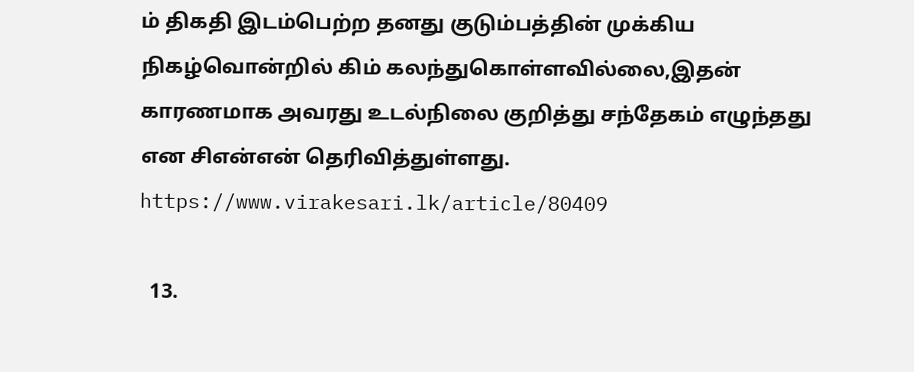ம் திகதி இடம்பெற்ற தனது குடும்பத்தின் முக்கிய நிகழ்வொன்றில் கிம் கலந்துகொள்ளவில்லை,இதன் காரணமாக அவரது உடல்நிலை குறித்து சந்தேகம் எழுந்தது என சிஎன்என் தெரிவித்துள்ளது. https://www.virakesari.lk/article/80409

  13.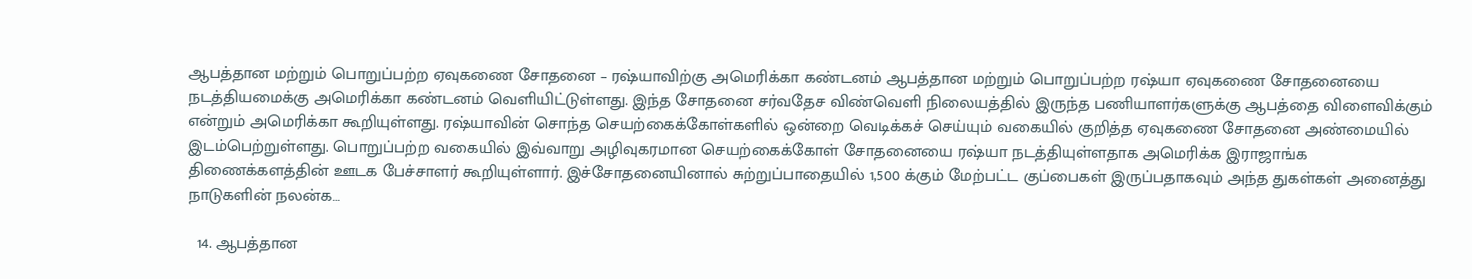ஆபத்தான மற்றும் பொறுப்பற்ற ஏவுகணை சோதனை – ரஷ்யாவிற்கு அமெரிக்கா கண்டனம் ஆபத்தான மற்றும் பொறுப்பற்ற ரஷ்யா ஏவுகணை சோதனையை நடத்தியமைக்கு அமெரிக்கா கண்டனம் வெளியிட்டுள்ளது. இந்த சோதனை சர்வதேச விண்வெளி நிலையத்தில் இருந்த பணியாளர்களுக்கு ஆபத்தை விளைவிக்கும் என்றும் அமெரிக்கா கூறியுள்ளது. ரஷ்யாவின் சொந்த செயற்கைக்கோள்களில் ஒன்றை வெடிக்கச் செய்யும் வகையில் குறித்த ஏவுகணை சோதனை அண்மையில் இடம்பெற்றுள்ளது. பொறுப்பற்ற வகையில் இவ்வாறு அழிவுகரமான செயற்கைக்கோள் சோதனையை ரஷ்யா நடத்தியுள்ளதாக அமெரிக்க இராஜாங்க திணைக்களத்தின் ஊடக பேச்சாளர் கூறியுள்ளார். இச்சோதனையினால் சுற்றுப்பாதையில் 1,500 க்கும் மேற்பட்ட குப்பைகள் இருப்பதாகவும் அந்த துகள்கள் அனைத்து நாடுகளின் நலன்க…

  14. ஆபத்தான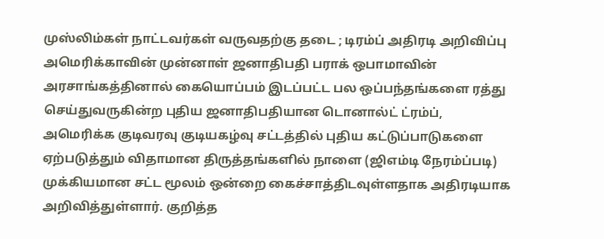முஸ்லிம்கள் நாட்டவர்கள் வருவதற்கு தடை ; டிரம்ப் அதிரடி அறிவிப்பு அமெரிக்காவின் முன்னாள் ஜனாதிபதி பராக் ஒபாமாவின் அரசாங்கத்தினால் கையொப்பம் இடப்பட்ட பல ஒப்பந்தங்களை ரத்து செய்துவருகின்ற புதிய ஜனாதிபதியான டொனால்ட் ட்ரம்ப், அமெரிக்க குடிவரவு குடியகழ்வு சட்டத்தில் புதிய கட்டுப்பாடுகளை ஏற்படுத்தும் விதாமான திருத்தங்களில் நாளை (ஜிஎம்டி நேரம்ப்படி) முக்கியமான சட்ட மூலம் ஒன்றை கைச்சாத்திடவுள்ளதாக அதிரடியாக அறிவித்துள்ளார். குறித்த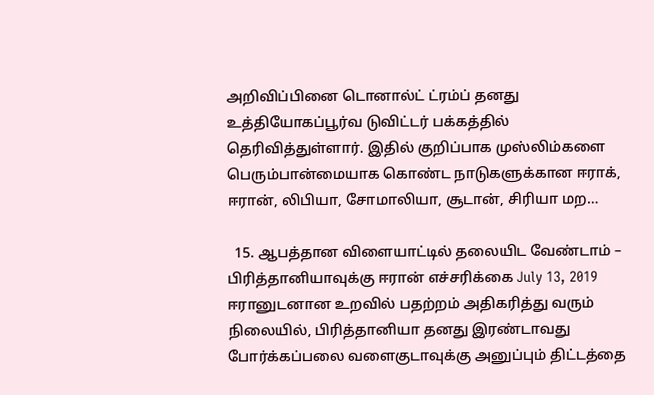அறிவிப்பினை டொனால்ட் ட்ரம்ப் தனது உத்தியோகப்பூர்வ டுவிட்டர் பக்கத்தில் தெரிவித்துள்ளார். இதில் குறிப்பாக முஸ்லிம்களை பெரும்பான்மையாக கொண்ட நாடுகளுக்கான ஈராக், ஈரான், லிபியா, சோமாலியா, சூடான், சிரியா மற…

  15. ஆபத்தான விளையாட்டில் தலையிட வேண்டாம் – பிரித்தானியாவுக்கு ஈரான் எச்சரிக்கை July 13, 2019 ஈரானுடனான உறவில் பதற்றம் அதிகரித்து வரும் நிலையில், பிரித்தானியா தனது இரண்டாவது போர்க்கப்பலை வளைகுடாவுக்கு அனுப்பும் திட்டத்தை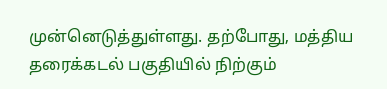முன்னெடுத்துள்ளது. தற்போது, மத்திய தரைக்கடல் பகுதியில் நிற்கும்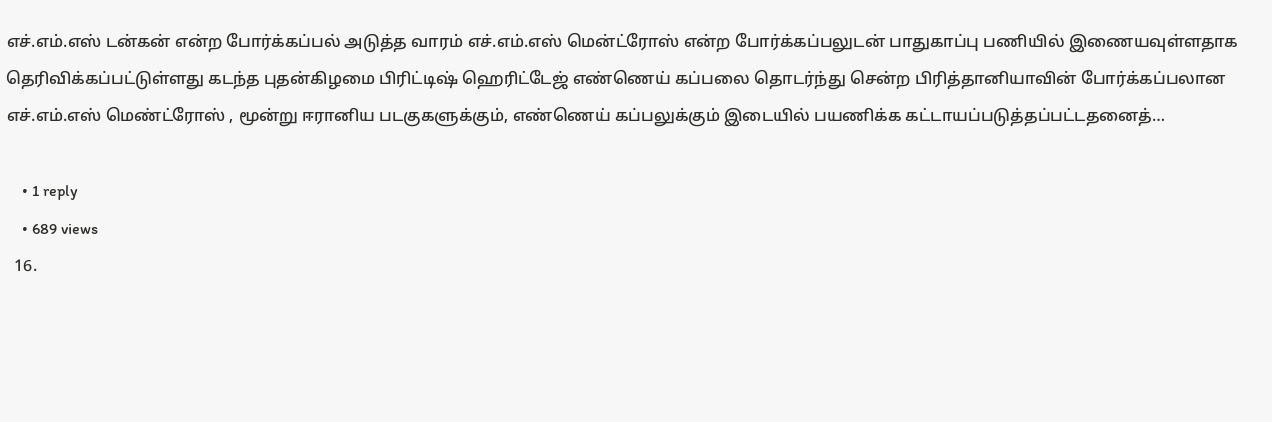எச்.எம்.எஸ் டன்கன் என்ற போர்க்கப்பல் அடுத்த வாரம் எச்.எம்.எஸ் மென்ட்ரோஸ் என்ற போர்க்கப்பலுடன் பாதுகாப்பு பணியில் இணையவுள்ளதாக தெரிவிக்கப்பட்டுள்ளது கடந்த புதன்கிழமை பிரிட்டிஷ் ஹெரிட்டேஜ் எண்ணெய் கப்பலை தொடர்ந்து சென்ற பிரித்தானியாவின் போர்க்கப்பலான எச்.எம்.எஸ் மெண்ட்ரோஸ் , மூன்று ஈரானிய படகுகளுக்கும், எண்ணெய் கப்பலுக்கும் இடையில் பயணிக்க கட்டாயப்படுத்தப்பட்டதனைத்…

    • 1 reply
    • 689 views
  16.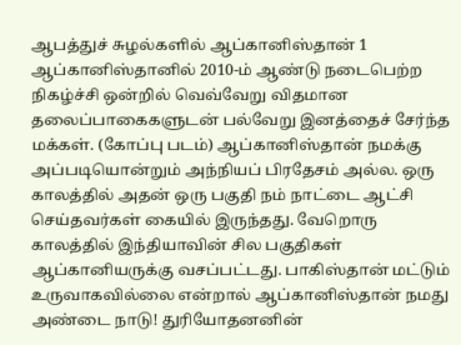ஆபத்துச் சுழல்களில் ஆப்கானிஸ்தான் 1 ஆப்கானிஸ்தானில் 2010-ம் ஆண்டு நடைபெற்ற நிகழ்ச்சி ஒன்றில் வெவ்வேறு விதமான தலைப்பாகைகளுடன் பல்வேறு இனத்தைச் சேர்ந்த மக்கள். (கோப்பு படம்) ஆப்கானிஸ்தான் நமக்கு அப்படியொன்றும் அந்நியப் பிரதேசம் அல்ல. ஒரு காலத்தில் அதன் ஒரு பகுதி நம் நாட்டை ஆட்சி செய்தவர்கள் கையில் இருந்தது. வேறொரு காலத்தில் இந்தியாவின் சில பகுதிகள் ஆப்கானியருக்கு வசப்பட்டது. பாகிஸ்தான் மட்டும் உருவாகவில்லை என்றால் ஆப்கானிஸ்தான் நமது அண்டை நாடு! துரியோதனனின்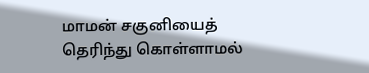மாமன் சகுனியைத் தெரிந்து கொள்ளாமல்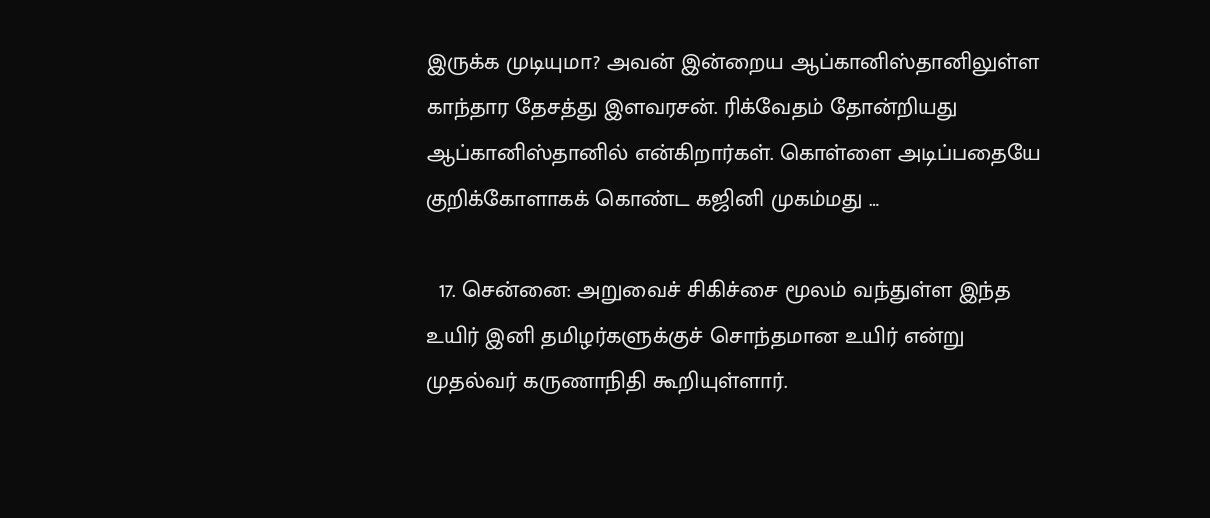இருக்க முடியுமா? அவன் இன்றைய ஆப்கானிஸ்தானிலுள்ள காந்தார தேசத்து இளவரசன். ரிக்வேதம் தோன்றியது ஆப்கானிஸ்தானில் என்கிறார்கள். கொள்ளை அடிப்பதையே குறிக்கோளாகக் கொண்ட கஜினி முகம்மது …

  17. சென்னை: அறுவைச் சிகிச்சை மூலம் வந்துள்ள இந்த உயிர் இனி தமிழர்களுக்குச் சொந்தமான உயிர் என்று முதல்வர் கருணாநிதி கூறியுள்ளார்.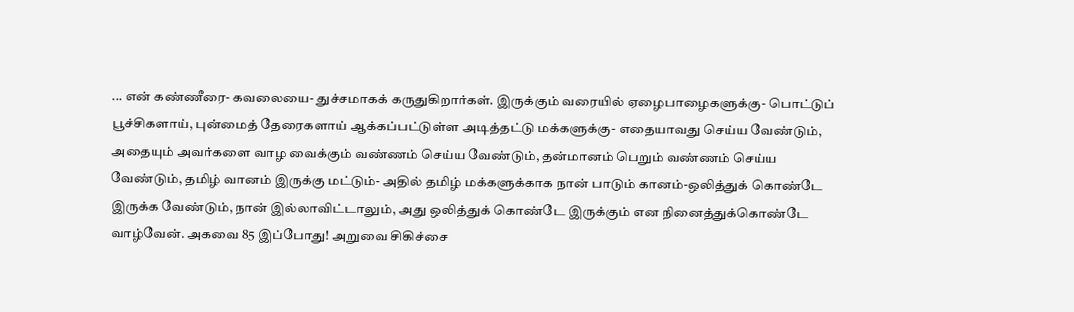... என் கண்ணீரை- கவலையை- துச்சமாகக் கருதுகிறார்கள். இருக்கும் வரையில் ஏழைபாழைகளுக்கு- பொட்டுப் பூச்சிகளாய், புன்மைத் தேரைகளாய் ஆக்கப்பட்டுள்ள அடித்தட்டு மக்களுக்கு- எதையாவது செய்ய வேண்டும், அதையும் அவர்களை வாழ வைக்கும் வண்ணம் செய்ய வேண்டும், தன்மானம் பெறும் வண்ணம் செய்ய வேண்டும், தமிழ் வானம் இருக்கு மட்டும்- அதில் தமிழ் மக்களுக்காக நான் பாடும் கானம்-ஒலித்துக் கொண்டே இருக்க வேண்டும், நான் இல்லாவிட்டாலும், அது ஒலித்துக் கொண்டே இருக்கும் என நினைத்துக்கொண்டே வாழ்வேன். அகவை 85 இப்போது! அறுவை சிகிச்சை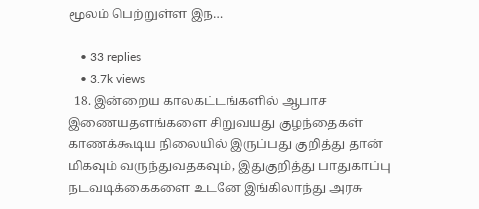மூலம் பெற்றுள்ள இந…

    • 33 replies
    • 3.7k views
  18. இன்றைய காலகட்டங்களில் ஆபாச இணையதளங்களை சிறுவயது குழந்தைகள் காணக்கூடிய நிலையில் இருப்பது குறித்து தான் மிகவும் வருந்துவதகவும், இதுகுறித்து பாதுகாப்பு நடவடிக்கைகளை உடனே இங்கிலாந்து அரசு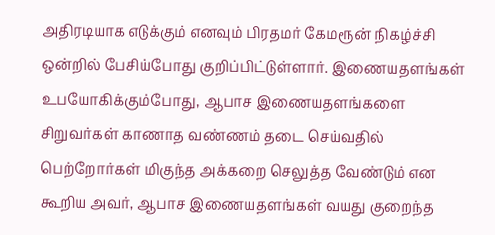அதிரடியாக எடுக்கும் எனவும் பிரதமர் கேமரூன் நிகழ்ச்சி ஒன்றில் பேசிய்போது குறிப்பிட்டுள்ளார். இணையதளங்கள் உபயோகிக்கும்போது, ஆபாச இணையதளங்களை சிறுவர்கள் காணாத வண்ணம் தடை செய்வதில் பெற்றோர்கள் மிகுந்த அக்கறை செலுத்த வேண்டும் என கூறிய அவர், ஆபாச இணையதளங்கள் வயது குறைந்த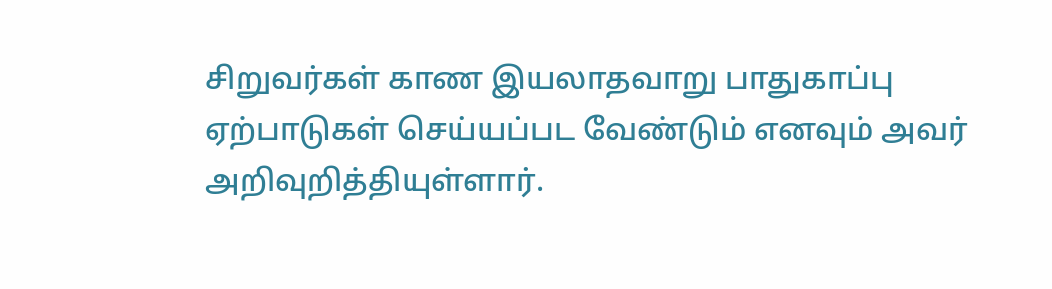சிறுவர்கள் காண இயலாதவாறு பாதுகாப்பு ஏற்பாடுகள் செய்யப்பட வேண்டும் எனவும் அவர் அறிவுறித்தியுள்ளார்.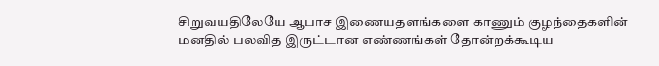சிறுவயதிலேயே ஆபாச இணையதளங்களை காணும் குழந்தைகளின் மனதில் பலவித இருட்டான எண்ணங்கள் தோன்றக்கூடிய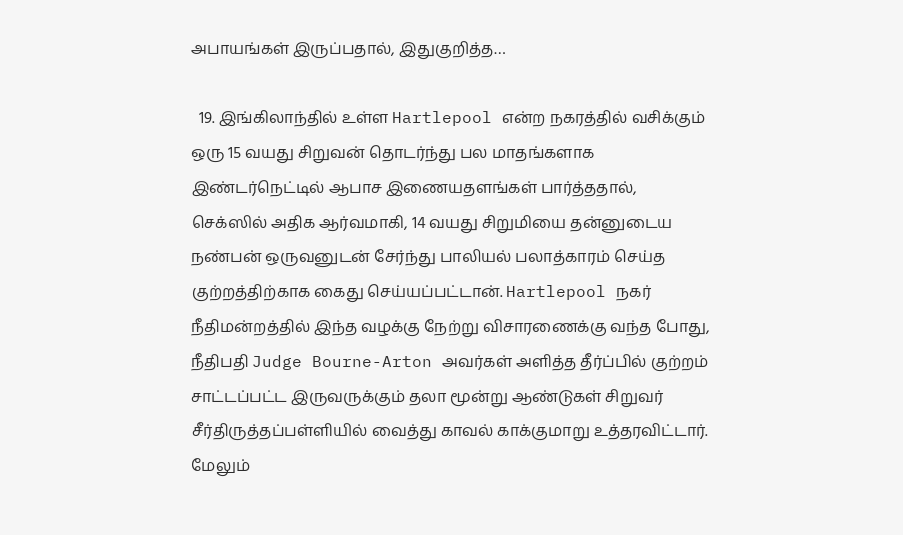அபாயங்கள் இருப்பதால், இதுகுறித்த…

  19. இங்கிலாந்தில் உள்ள Hartlepool என்ற நகரத்தில் வசிக்கும் ஒரு 15 வயது சிறுவன் தொடர்ந்து பல மாதங்களாக இண்டர்நெட்டில் ஆபாச இணையதளங்கள் பார்த்ததால், செக்ஸில் அதிக ஆர்வமாகி, 14 வயது சிறுமியை தன்னுடைய நண்பன் ஒருவனுடன் சேர்ந்து பாலியல் பலாத்காரம் செய்த குற்றத்திற்காக கைது செய்யப்பட்டான். Hartlepool நகர் நீதிமன்றத்தில் இந்த வழக்கு நேற்று விசாரணைக்கு வந்த போது, நீதிபதி Judge Bourne-Arton அவர்கள் அளித்த தீர்ப்பில் குற்றம் சாட்டப்பட்ட இருவருக்கும் தலா மூன்று ஆண்டுகள் சிறுவர் சீர்திருத்தப்பள்ளியில் வைத்து காவல் காக்குமாறு உத்தரவிட்டார். மேலும்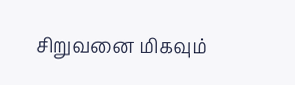சிறுவனை மிகவும்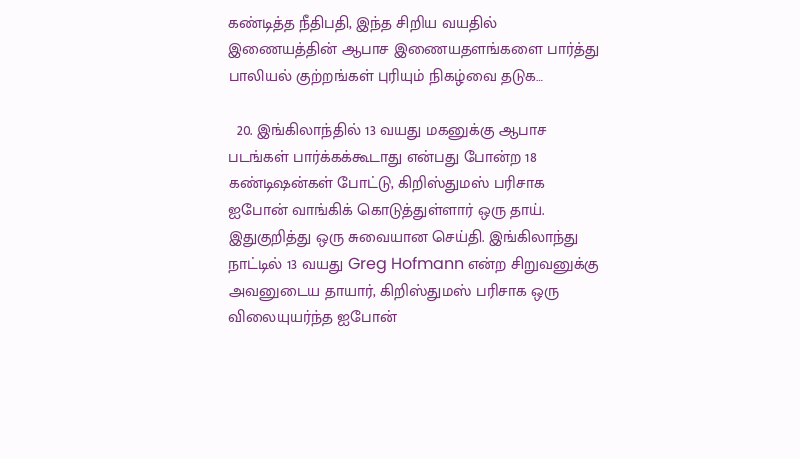கண்டித்த நீதிபதி, இந்த சிறிய வயதில் இணையத்தின் ஆபாச இணையதளங்களை பார்த்து பாலியல் குற்றங்கள் புரியும் நிகழ்வை தடுக…

  20. இங்கிலாந்தில் 13 வயது மகனுக்கு ஆபாச படங்கள் பார்க்கக்கூடாது என்பது போன்ற 18 கண்டிஷன்கள் போட்டு, கிறிஸ்துமஸ் பரிசாக ஐபோன் வாங்கிக் கொடுத்துள்ளார் ஒரு தாய். இதுகுறித்து ஒரு சுவையான செய்தி. இங்கிலாந்து நாட்டில் 13 வயது Greg Hofmann என்ற சிறுவனுக்கு அவனுடைய தாயார், கிறிஸ்துமஸ் பரிசாக ஒரு விலையுயர்ந்த ஐபோன்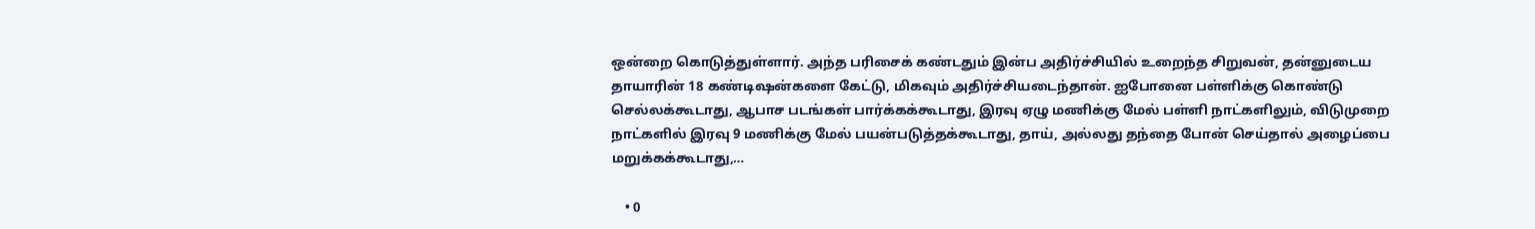ஒன்றை கொடுத்துள்ளார். அந்த பரிசைக் கண்டதும் இன்ப அதிர்ச்சியில் உறைந்த சிறுவன், தன்னுடைய தாயாரின் 18 கண்டிஷன்களை கேட்டு, மிகவும் அதிர்ச்சியடைந்தான். ஐபோனை பள்ளிக்கு கொண்டு செல்லக்கூடாது, ஆபாச படங்கள் பார்க்கக்கூடாது, இரவு ஏழு மணிக்கு மேல் பள்ளி நாட்களிலும், விடுமுறை நாட்களில் இரவு 9 மணிக்கு மேல் பயன்படுத்தக்கூடாது, தாய், அல்லது தந்தை போன் செய்தால் அழைப்பை மறுக்கக்கூடாது,…

    • 0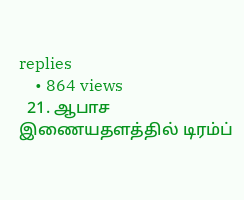replies
    • 864 views
  21. ஆபாச இணையதளத்தில் டிரம்ப்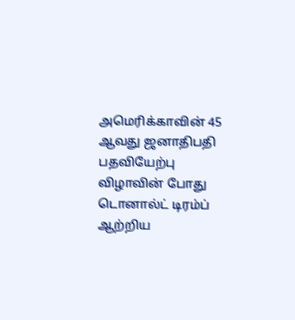அமெரிக்காவின் 45 ஆவது ஜனாதிபதி பதவியேற்பு விழாவின் போது டொனால்ட் டிரம்ப் ஆற்றிய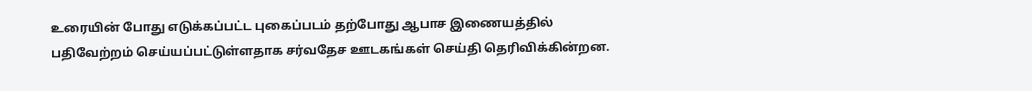உரையின் போது எடுக்கப்பட்ட புகைப்படம் தற்போது ஆபாச இணையத்தில் பதிவேற்றம் செய்யப்பட்டுள்ளதாக சர்வதேச ஊடகங்கள் செய்தி தெரிவிக்கின்றன.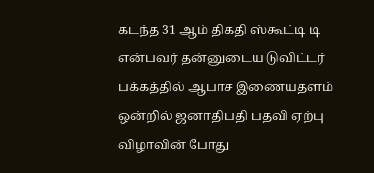கடந்த 31 ஆம் திகதி ஸ்கூட்டி டி என்பவர் தன்னுடைய டுவிட்டர் பக்கத்தில் ஆபாச இணையதளம் ஒன்றில் ஜனாதிபதி பதவி ஏற்பு விழாவின் போது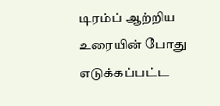டிரம்ப் ஆற்றிய உரையின் போது எடுக்கப்பட்ட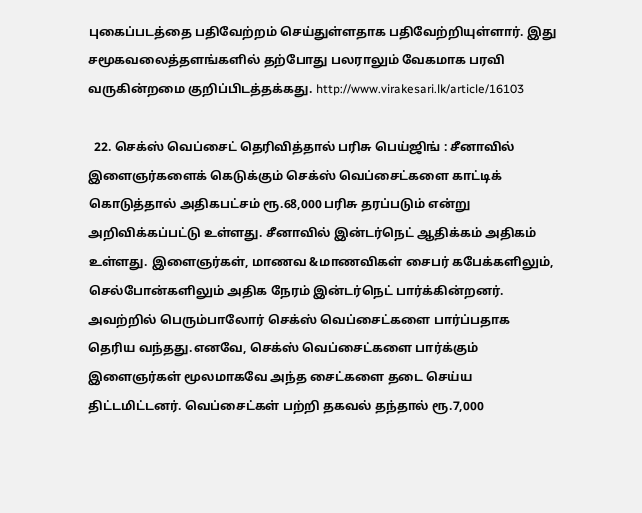புகைப்படத்தை பதிவேற்றம் செய்துள்ளதாக பதிவேற்றியுள்ளார். இது சமூகவலைத்தளங்களில் தற்போது பலராலும் வேகமாக பரவி வருகின்றமை குறிப்பிடத்தக்கது. http://www.virakesari.lk/article/16103

  22. செக்ஸ் வெப்சைட் தெரிவித்தால் பரிசு பெய்ஜிங் : சீனாவில் இளைஞர்களைக் கெடுக்கும் செக்ஸ் வெப்சைட்களை காட்டிக் கொடுத்தால் அதிகபட்சம் ரூ.68,000 பரிசு தரப்படும் என்று அறிவிக்கப்பட்டு உள்ளது. சீனாவில் இன்டர்நெட் ஆதிக்கம் அதிகம் உள்ளது. இளைஞர்கள், மாணவ &மாணவிகள் சைபர் கபேக்களிலும், செல்போன்களிலும் அதிக நேரம் இன்டர்நெட் பார்க்கின்றனர். அவற்றில் பெரும்பாலோர் செக்ஸ் வெப்சைட்களை பார்ப்பதாக தெரிய வந்தது.எனவே, செக்ஸ் வெப்சைட்களை பார்க்கும் இளைஞர்கள் மூலமாகவே அந்த சைட்களை தடை செய்ய திட்டமிட்டனர். வெப்சைட்கள் பற்றி தகவல் தந்தால் ரூ.7,000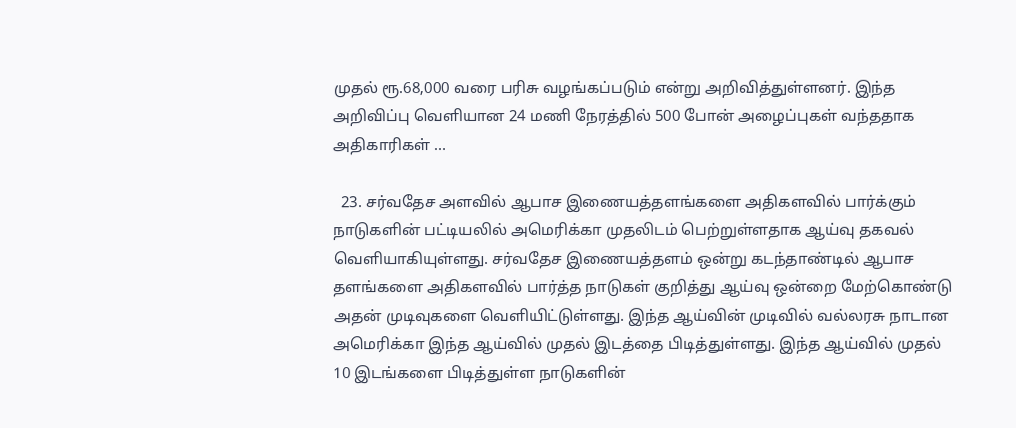முதல் ரூ.68,000 வரை பரிசு வழங்கப்படும் என்று அறிவித்துள்ளனர். இந்த அறிவிப்பு வெளியான 24 மணி நேரத்தில் 500 போன் அழைப்புகள் வந்ததாக அதிகாரிகள் …

  23. சர்வதேச அளவில் ஆபாச இணையத்தளங்களை அதிகளவில் பார்க்கும் நாடுகளின் பட்டியலில் அமெரிக்கா முதலிடம் பெற்றுள்ளதாக ஆய்வு தகவல் வெளியாகியுள்ளது. சர்வதேச இணையத்தளம் ஒன்று கடந்தாண்டில் ஆபாச தளங்களை அதிகளவில் பார்த்த நாடுகள் குறித்து ஆய்வு ஒன்றை மேற்கொண்டு அதன் முடிவுகளை வெளியிட்டுள்ளது. இந்த ஆய்வின் முடிவில் வல்லரசு நாடான அமெரிக்கா இந்த ஆய்வில் முதல் இடத்தை பிடித்துள்ளது. இந்த ஆய்வில் முதல் 10 இடங்களை பிடித்துள்ள நாடுகளின்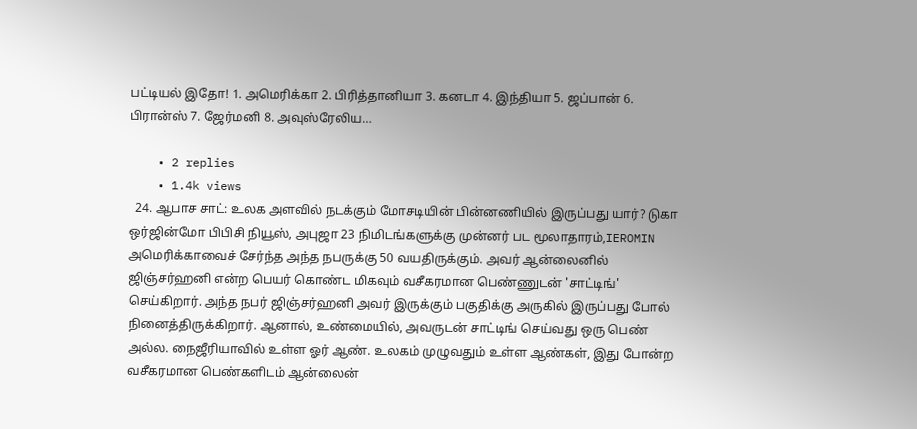பட்டியல் இதோ! 1. அமெரிக்கா 2. பிரித்தானியா 3. கனடா 4. இந்தியா 5. ஜப்பான் 6. பிரான்ஸ் 7. ஜேர்மனி 8. அவுஸ்ரேலிய…

    • 2 replies
    • 1.4k views
  24. ஆபாச சாட்: உலக அளவில் நடக்கும் மோசடியின் பின்னணியில் இருப்பது யார்? டுகா ஒர்ஜின்மோ பிபிசி நியூஸ், அபுஜா 23 நிமிடங்களுக்கு முன்னர் பட மூலாதாரம்,IEROMIN அமெரிக்காவைச் சேர்ந்த அந்த நபருக்கு 50 வயதிருக்கும். அவர் ஆன்லைனில் ஜிஞ்சர்ஹனி என்ற பெயர் கொண்ட மிகவும் வசீகரமான பெண்ணுடன் 'சாட்டிங்' செய்கிறார். அந்த நபர் ஜிஞ்சர்ஹனி அவர் இருக்கும் பகுதிக்கு அருகில் இருப்பது போல் நினைத்திருக்கிறார். ஆனால், உண்மையில், அவருடன் சாட்டிங் செய்வது ஒரு பெண் அல்ல. நைஜீரியாவில் உள்ள ஓர் ஆண். உலகம் முழுவதும் உள்ள ஆண்கள், இது போன்ற வசீகரமான பெண்களிடம் ஆன்லைன்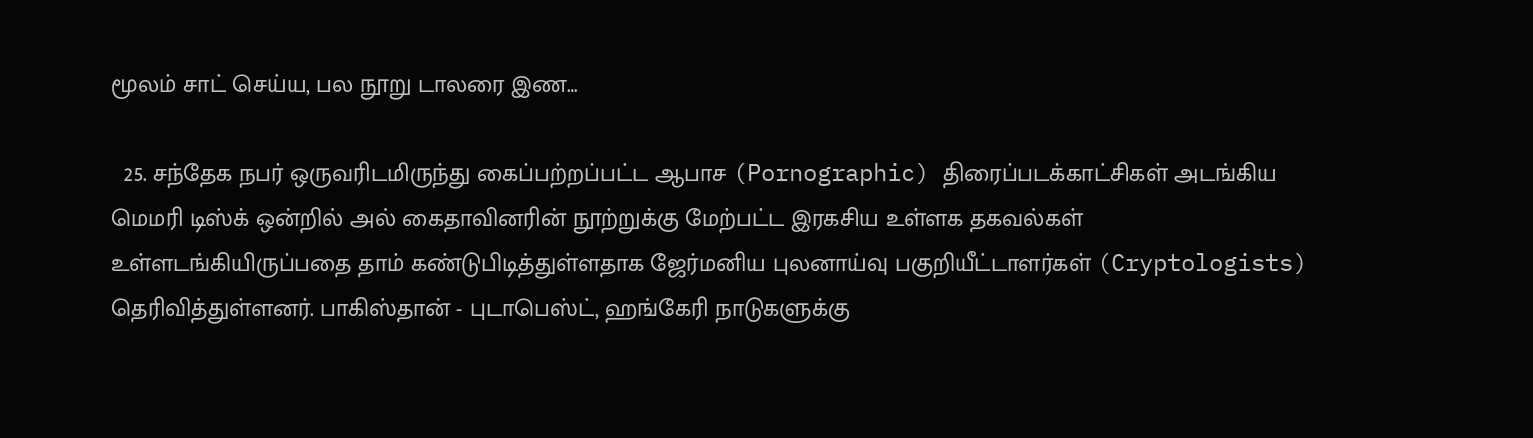மூலம் சாட் செய்ய, பல நூறு டாலரை இண…

  25. சந்தேக நபர் ஒருவரிடமிருந்து கைப்பற்றப்பட்ட ஆபாச (Pornographic) திரைப்படக்காட்சிகள் அடங்கிய மெமரி டிஸ்க் ஒன்றில் அல் கைதாவினரின் நூற்றுக்கு மேற்பட்ட இரகசிய உள்ளக தகவல்கள் உள்ளடங்கியிருப்பதை தாம் கண்டுபிடித்துள்ளதாக ஜேர்மனிய புலனாய்வு பகுறியீட்டாளர்கள் (Cryptologists) தெரிவித்துள்ளனர். பாகிஸ்தான் - புடாபெஸ்ட், ஹங்கேரி நாடுகளுக்கு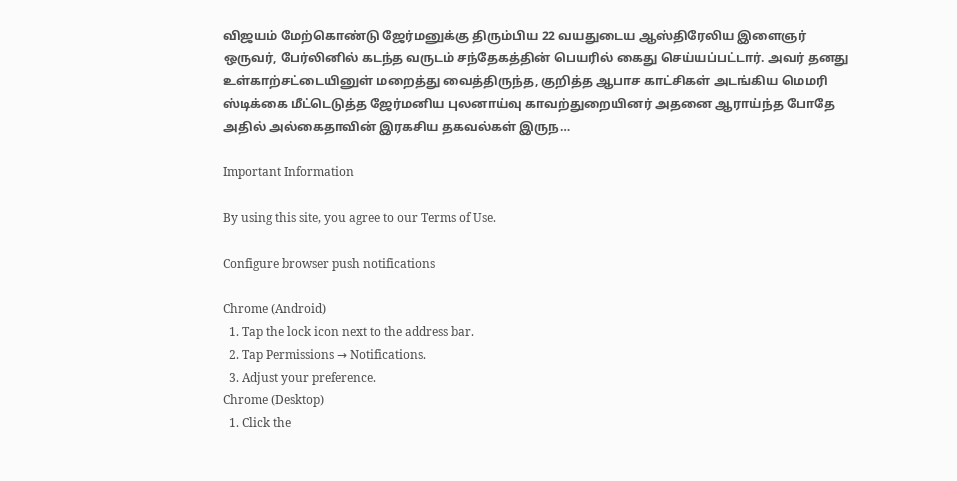விஜயம் மேற்கொண்டு ஜேர்மனுக்கு திரும்பிய 22 வயதுடைய ஆஸ்திரேலிய இளைஞர் ஒருவர், பேர்லினில் கடந்த வருடம் சந்தேகத்தின் பெயரில் கைது செய்யப்பட்டார். அவர் தனது உள்காற்சட்டையினுள் மறைத்து வைத்திருந்த, குறித்த ஆபாச காட்சிகள் அடங்கிய மெமரி ஸ்டிக்கை மீட்டெடுத்த ஜேர்மனிய புலனாய்வு காவற்துறையினர் அதனை ஆராய்ந்த போதே அதில் அல்கைதாவின் இரகசிய தகவல்கள் இருந…

Important Information

By using this site, you agree to our Terms of Use.

Configure browser push notifications

Chrome (Android)
  1. Tap the lock icon next to the address bar.
  2. Tap Permissions → Notifications.
  3. Adjust your preference.
Chrome (Desktop)
  1. Click the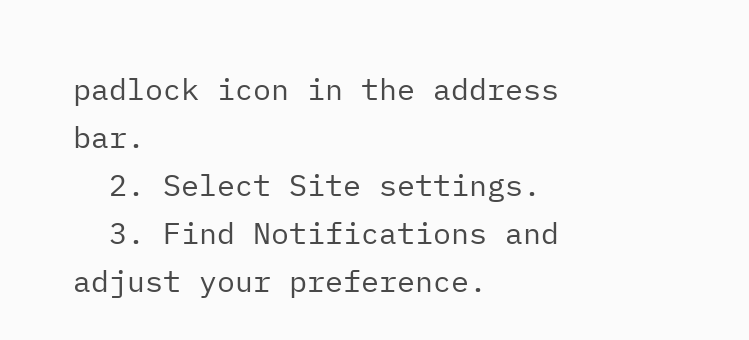padlock icon in the address bar.
  2. Select Site settings.
  3. Find Notifications and adjust your preference.